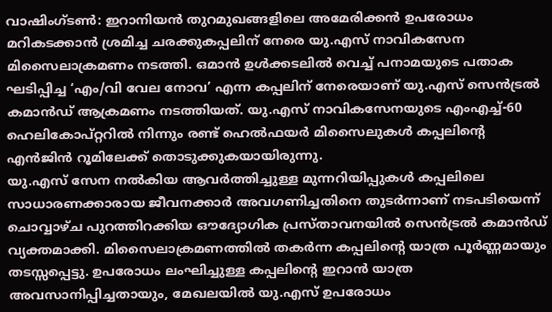വാഷിംഗ്ടൺ: ഇറാനിയൻ തുറമുഖങ്ങളിലെ അമേരിക്കൻ ഉപരോധം മറികടക്കാൻ ശ്രമിച്ച ചരക്കുകപ്പലിന് നേരെ യു.എസ് നാവികസേന മിസൈലാക്രമണം നടത്തി. ഒമാൻ ഉൾക്കടലിൽ വെച്ച് പനാമയുടെ പതാക ഘടിപ്പിച്ച ‘എം/വി വേല നോവ’ എന്ന കപ്പലിന് നേരെയാണ് യു.എസ് സെൻട്രൽ കമാൻഡ് ആക്രമണം നടത്തിയത്. യു.എസ് നാവികസേനയുടെ എംഎച്ച്-60 ഹെലികോപ്റ്ററിൽ നിന്നും രണ്ട് ഹെൽഫയർ മിസൈലുകൾ കപ്പലിൻ്റെ എൻജിൻ റൂമിലേക്ക് തൊടുക്കുകയായിരുന്നു.
യു.എസ് സേന നൽകിയ ആവർത്തിച്ചുള്ള മുന്നറിയിപ്പുകൾ കപ്പലിലെ സാധാരണക്കാരായ ജീവനക്കാർ അവഗണിച്ചതിനെ തുടർന്നാണ് നടപടിയെന്ന് ചൊവ്വാഴ്ച പുറത്തിറക്കിയ ഔദ്യോഗിക പ്രസ്താവനയിൽ സെൻട്രൽ കമാൻഡ് വ്യക്തമാക്കി. മിസൈലാക്രമണത്തിൽ തകർന്ന കപ്പലിൻ്റെ യാത്ര പൂർണ്ണമായും തടസ്സപ്പെട്ടു. ഉപരോധം ലംഘിച്ചുള്ള കപ്പലിൻ്റെ ഇറാൻ യാത്ര അവസാനിപ്പിച്ചതായും, മേഖലയിൽ യു.എസ് ഉപരോധം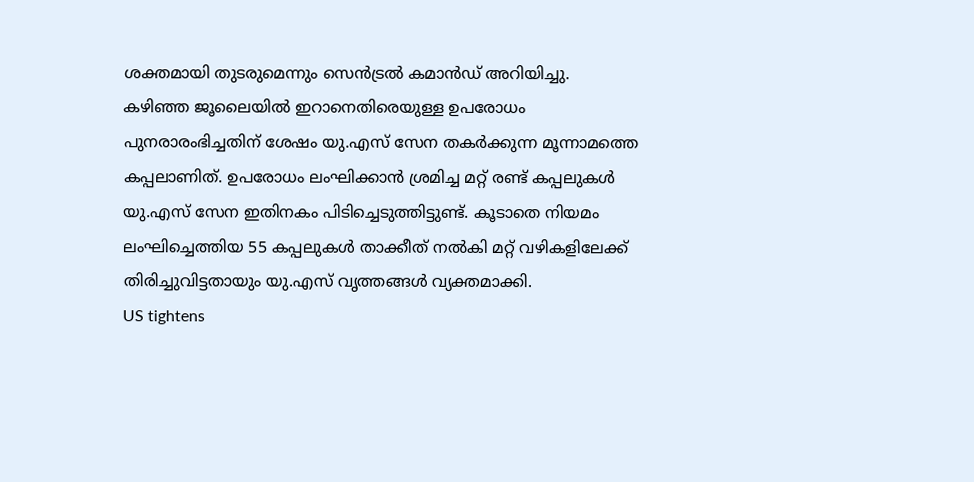ശക്തമായി തുടരുമെന്നും സെൻട്രൽ കമാൻഡ് അറിയിച്ചു.
കഴിഞ്ഞ ജൂലൈയിൽ ഇറാനെതിരെയുള്ള ഉപരോധം പുനരാരംഭിച്ചതിന് ശേഷം യു.എസ് സേന തകർക്കുന്ന മൂന്നാമത്തെ കപ്പലാണിത്. ഉപരോധം ലംഘിക്കാൻ ശ്രമിച്ച മറ്റ് രണ്ട് കപ്പലുകൾ യു.എസ് സേന ഇതിനകം പിടിച്ചെടുത്തിട്ടുണ്ട്. കൂടാതെ നിയമം ലംഘിച്ചെത്തിയ 55 കപ്പലുകൾ താക്കീത് നൽകി മറ്റ് വഴികളിലേക്ക് തിരിച്ചുവിട്ടതായും യു.എസ് വൃത്തങ്ങൾ വ്യക്തമാക്കി.
US tightens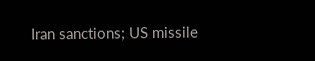Iran sanctions; US missile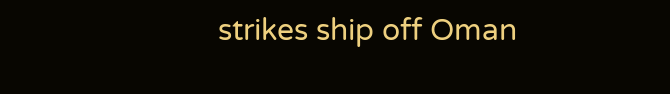strikes ship off Oman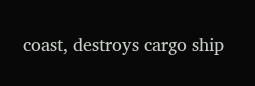coast, destroys cargo ship